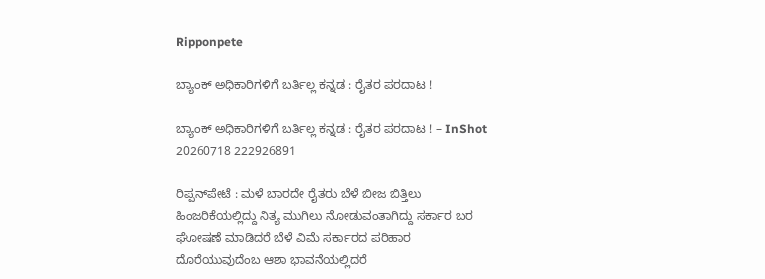Ripponpete

ಬ್ಯಾಂಕ್ ಅಧಿಕಾರಿಗಳಿಗೆ ಬರ್ತಿಲ್ಲ ಕನ್ನಡ : ರೈತರ ಪರದಾಟ !

ಬ್ಯಾಂಕ್ ಅಧಿಕಾರಿಗಳಿಗೆ ಬರ್ತಿಲ್ಲ ಕನ್ನಡ : ರೈತರ ಪರದಾಟ ! – InShot 20260718 222926891

ರಿಪ್ಪನ್‌ಪೇಟೆ : ಮಳೆ ಬಾರದೇ ರೈತರು ಬೆಳೆ ಬೀಜ ಬಿತ್ತಿಲು ಹಿಂಜರಿಕೆಯಲ್ಲಿದ್ದು ನಿತ್ಯ ಮುಗಿಲು ನೋಡುವಂತಾಗಿದ್ದು ಸರ್ಕಾರ ಬರ ಘೋಷಣೆ ಮಾಡಿದರೆ ಬೆಳೆ ವಿಮೆ ಸರ್ಕಾರದ ಪರಿಹಾರ ದೊರೆಯುವುದೆಂಬ ಆಶಾ ಭಾವನೆಯಲ್ಲಿದರೆ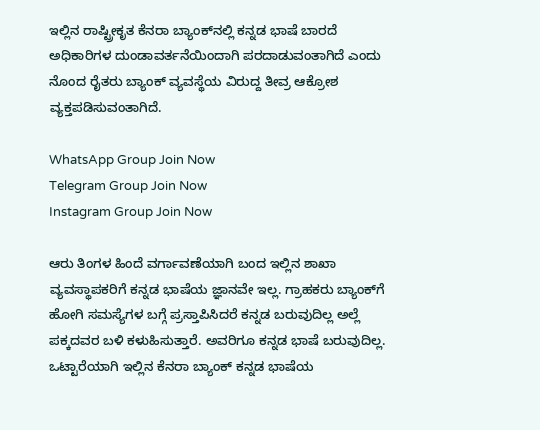ಇಲ್ಲಿನ ರಾಷ್ಟ್ರೀಕೃತ ಕೆನರಾ ಬ್ಯಾಂಕ್‌ನಲ್ಲಿ ಕನ್ನಡ ಭಾಷೆ ಬಾರದೆ ಅಧಿಕಾರಿಗಳ ದುಂಡಾವರ್ತನೆಯಿಂದಾಗಿ ಪರದಾಡುವಂತಾಗಿದೆ ಎಂದು ನೊಂದ ರೈತರು ಬ್ಯಾಂಕ್ ವ್ಯವಸ್ಥೆಯ ವಿರುದ್ದ ತೀವ್ರ ಆಕ್ರೋಶ ವ್ಯಕ್ತಪಡಿಸುವಂತಾಗಿದೆ.

WhatsApp Group Join Now
Telegram Group Join Now
Instagram Group Join Now

ಆರು ತಿಂಗಳ ಹಿಂದೆ ವರ್ಗಾವಣೆಯಾಗಿ ಬಂದ ಇಲ್ಲಿನ ಶಾಖಾ ವ್ಯವಸ್ಥಾಪಕರಿಗೆ ಕನ್ನಡ ಭಾಷೆಯ ಜ್ಞಾನವೇ ಇಲ್ಲ. ಗ್ರಾಹಕರು ಬ್ಯಾಂಕ್‌ಗೆ ಹೋಗಿ ಸಮಸ್ಯೆಗಳ ಬಗ್ಗೆ ಪ್ರಸ್ತಾಪಿಸಿದರೆ ಕನ್ನಡ ಬರುವುದಿಲ್ಲ ಅಲ್ಲೆ ಪಕ್ಕದವರ ಬಳಿ ಕಳುಹಿಸುತ್ತಾರೆ. ಅವರಿಗೂ ಕನ್ನಡ ಭಾಷೆ ಬರುವುದಿಲ್ಲ. ಒಟ್ಟಾರೆಯಾಗಿ ಇಲ್ಲಿನ ಕೆನರಾ ಬ್ಯಾಂಕ್ ಕನ್ನಡ ಭಾಷೆಯ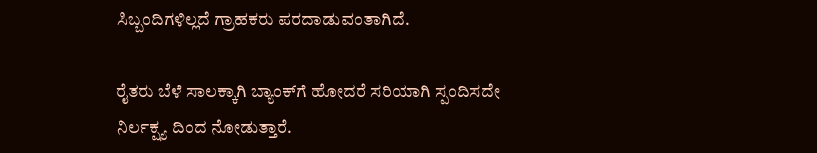ಸಿಬ್ಬಂದಿಗಳಿಲ್ಲದೆ ಗ್ರಾಹಕರು ಪರದಾಡುವಂತಾಗಿದೆ.

ರೈತರು ಬೆಳೆ ಸಾಲಕ್ಕಾಗಿ ಬ್ಯಾಂಕ್‌ಗೆ ಹೋದರೆ ಸರಿಯಾಗಿ ಸ್ಪಂದಿಸದೇ ನಿರ್ಲಕ್ಷ್ಯ ದಿಂದ ನೋಡುತ್ತಾರೆ.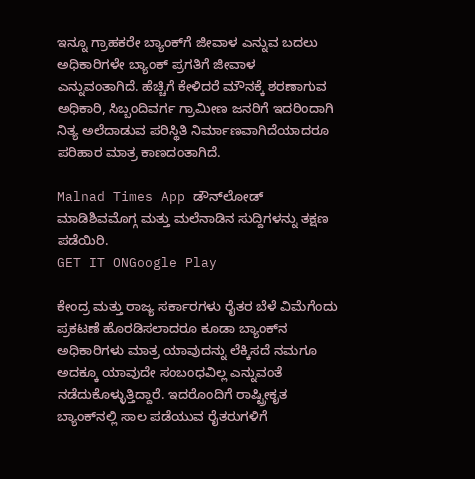ಇನ್ನೂ ಗ್ರಾಹಕರೇ ಬ್ಯಾಂಕ್‌ಗೆ ಜೀವಾಳ ಎನ್ನುವ ಬದಲು ಅಧಿಕಾರಿಗಳೇ ಬ್ಯಾಂಕ್ ಪ್ರಗತಿಗೆ ಜೀವಾಳ ಎನ್ನುವಂತಾಗಿದೆ. ಹೆಚ್ಚಿಗೆ ಕೇಳಿದರೆ ಮೌನಕ್ಕೆ ಶರಣಾಗುವ ಅಧಿಕಾರಿ, ಸಿಬ್ಬಂದಿವರ್ಗ ಗ್ರಾಮೀಣ ಜನರಿಗೆ ಇದರಿಂದಾಗಿ ನಿತ್ಯ ಅಲೆದಾಡುವ ಪರಿಸ್ಥಿತಿ ನಿರ್ಮಾಣವಾಗಿದೆಯಾದರೂ ಪರಿಹಾರ ಮಾತ್ರ ಕಾಣದಂತಾಗಿದೆ.

Malnad Times App ಡೌನ್‌ಲೋಡ್ ಮಾಡಿಶಿವಮೊಗ್ಗ ಮತ್ತು ಮಲೆನಾಡಿನ ಸುದ್ದಿಗಳನ್ನು ತಕ್ಷಣ ಪಡೆಯಿರಿ.
GET IT ONGoogle Play

ಕೇಂದ್ರ ಮತ್ತು ರಾಜ್ಯ ಸರ್ಕಾರಗಳು ರೈತರ ಬೆಳೆ ವಿಮೆಗೆಂದು ಪ್ರಕಟಣೆ ಹೊರಡಿಸಲಾದರೂ ಕೂಡಾ ಬ್ಯಾಂಕ್‌ನ ಅಧಿಕಾರಿಗಳು ಮಾತ್ರ ಯಾವುದನ್ನು ಲೆಕ್ಕಿಸದೆ ನಮಗೂ ಅದಕ್ಕೂ ಯಾವುದೇ ಸಂಬಂಧವಿಲ್ಲ ಎನ್ನುವಂತೆ ನಡೆದುಕೊಳ್ಳುತ್ತಿದ್ದಾರೆ. ಇದರೊಂದಿಗೆ ರಾಷ್ಟ್ರೀಕೃತ ಬ್ಯಾಂಕ್‌ನಲ್ಲಿ ಸಾಲ ಪಡೆಯುವ ರೈತರುಗಳಿಗೆ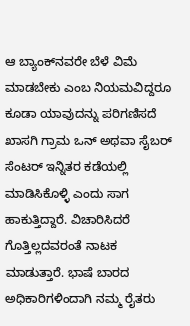ಆ ಬ್ಯಾಂಕ್‌ನವರೇ ಬೆಳೆ ವಿಮೆ ಮಾಡಬೇಕು ಎಂಬ ನಿಯಮವಿದ್ದರೂ ಕೂಡಾ ಯಾವುದನ್ನು ಪರಿಗಣಿಸದೆ ಖಾಸಗಿ ಗ್ರಾಮ ಒನ್ ಅಥವಾ ಸೈಬರ್ ಸೆಂಟರ್ ಇನ್ನಿತರ ಕಡೆಯಲ್ಲಿ ಮಾಡಿಸಿಕೊಳ್ಳಿ ಎಂದು ಸಾಗ ಹಾಕುತ್ತಿದ್ದಾರೆ. ವಿಚಾರಿಸಿದರೆ ಗೊತ್ತಿಲ್ಲದವರಂತೆ ನಾಟಕ ಮಾಡುತ್ತಾರೆ. ಭಾಷೆ ಬಾರದ ಅಧಿಕಾರಿಗಳಿಂದಾಗಿ ನಮ್ಮ ರೈತರು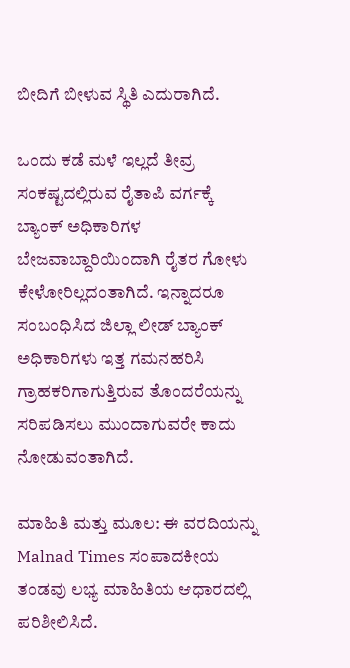ಬೀದಿಗೆ ಬೀಳುವ ಸ್ಥಿತಿ ಎದುರಾಗಿದೆ.

ಒಂದು ಕಡೆ ಮಳೆ ಇಲ್ಲದೆ ತೀವ್ರ ಸಂಕಷ್ಟದಲ್ಲಿರುವ ರೈತಾಪಿ ವರ್ಗಕ್ಕೆ ಬ್ಯಾಂಕ್ ಅಧಿಕಾರಿಗಳ ಬೇಜವಾಬ್ದಾರಿಯಿಂದಾಗಿ ರೈತರ ಗೋಳು ಕೇಳೋರಿಲ್ಲದಂತಾಗಿದೆ. ಇನ್ನಾದರೂ ಸಂಬಂಧಿಸಿದ ಜಿಲ್ಲಾ ಲೀಡ್ ಬ್ಯಾಂಕ್ ಅಧಿಕಾರಿಗಳು ಇತ್ತ ಗಮನಹರಿಸಿ ಗ್ರಾಹಕರಿಗಾಗುತ್ತಿರುವ ತೊಂದರೆಯನ್ನು ಸರಿಪಡಿಸಲು ಮುಂದಾಗುವರೇ ಕಾದು ನೋಡುವಂತಾಗಿದೆ.

ಮಾಹಿತಿ ಮತ್ತು ಮೂಲ: ಈ ವರದಿಯನ್ನು Malnad Times ಸಂಪಾದಕೀಯ ತಂಡವು ಲಭ್ಯ ಮಾಹಿತಿಯ ಆಧಾರದಲ್ಲಿ ಪರಿಶೀಲಿಸಿದೆ.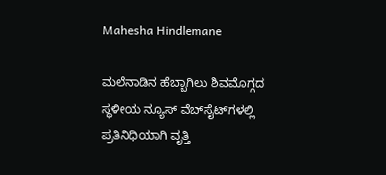Mahesha Hindlemane

ಮಲೆನಾಡಿನ ಹೆಬ್ಬಾಗಿಲು ಶಿವಮೊಗ್ಗದ ಸ್ಥಳೀಯ ನ್ಯೂಸ್ ವೆಬ್‌ಸೈಟ್‌ಗಳಲ್ಲಿ ಪ್ರತಿನಿಧಿಯಾಗಿ ವೃತ್ತಿ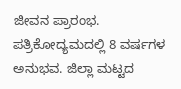ಜೀವನ ಪ್ರಾರಂಭ. ಪತ್ರಿಕೋದ್ಯಮದಲ್ಲಿ 8 ವರ್ಷಗಳ ಅನುಭವ. ಜಿಲ್ಲಾ ಮಟ್ಟದ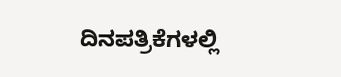ದಿನಪತ್ರಿಕೆಗಳಲ್ಲಿ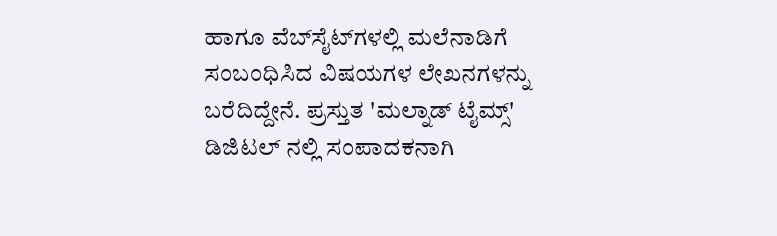ಹಾಗೂ ವೆಬ್‌ಸೈಟ್‌ಗಳಲ್ಲಿ ಮಲೆನಾಡಿಗೆ ಸಂಬಂಧಿಸಿದ ವಿಷಯಗಳ ಲೇಖನಗಳನ್ನು ಬರೆದಿದ್ದೇನೆ. ಪ್ರಸ್ತುತ 'ಮಲ್ನಾಡ್ ಟೈಮ್ಸ್' ಡಿಜಿಟಲ್ ನಲ್ಲಿ ಸಂಪಾದಕನಾಗಿ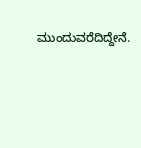ಮುಂದುವರೆದಿದ್ದೇನೆ.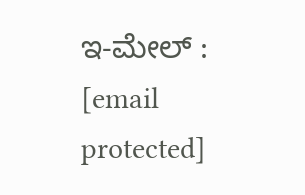ಇ-ಮೇಲ್ : [email protected]